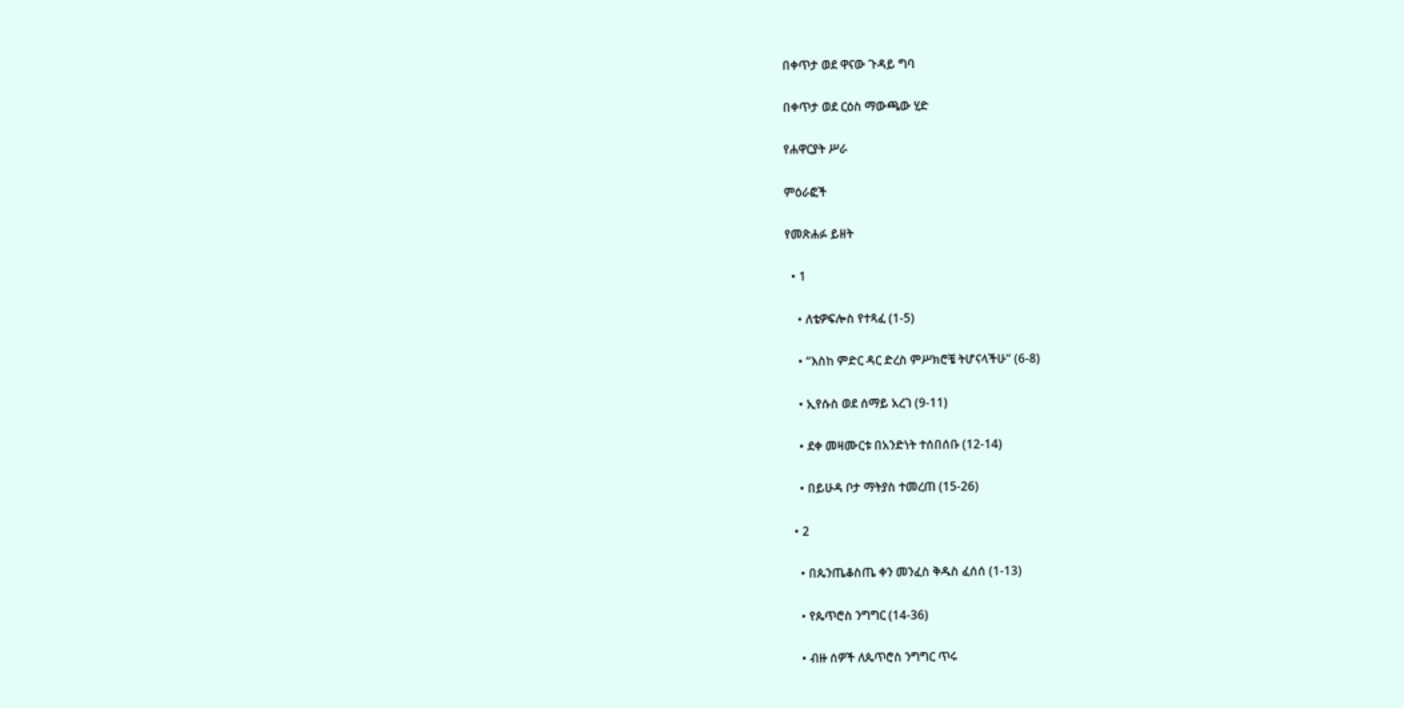በቀጥታ ወደ ዋናው ጉዳይ ግባ

በቀጥታ ወደ ርዕስ ማውጫው ሂድ

የሐዋርያት ሥራ

ምዕራፎች

የመጽሐፉ ይዘት

  • 1

    • ለቴዎፍሎስ የተጻፈ (1-5)

    • “እስከ ምድር ዳር ድረስ ምሥክሮቼ ትሆናላችሁ” (6-8)

    • ኢየሱስ ወደ ሰማይ አረገ (9-11)

    • ደቀ መዛሙርቱ በአንድነት ተሰበሰቡ (12-14)

    • በይሁዳ ቦታ ማትያስ ተመረጠ (15-26)

  • 2

    • በጴንጤቆስጤ ቀን መንፈስ ቅዱስ ፈሰሰ (1-13)

    • የጴጥሮስ ንግግር (14-36)

    • ብዙ ሰዎች ለጴጥሮስ ንግግር ጥሩ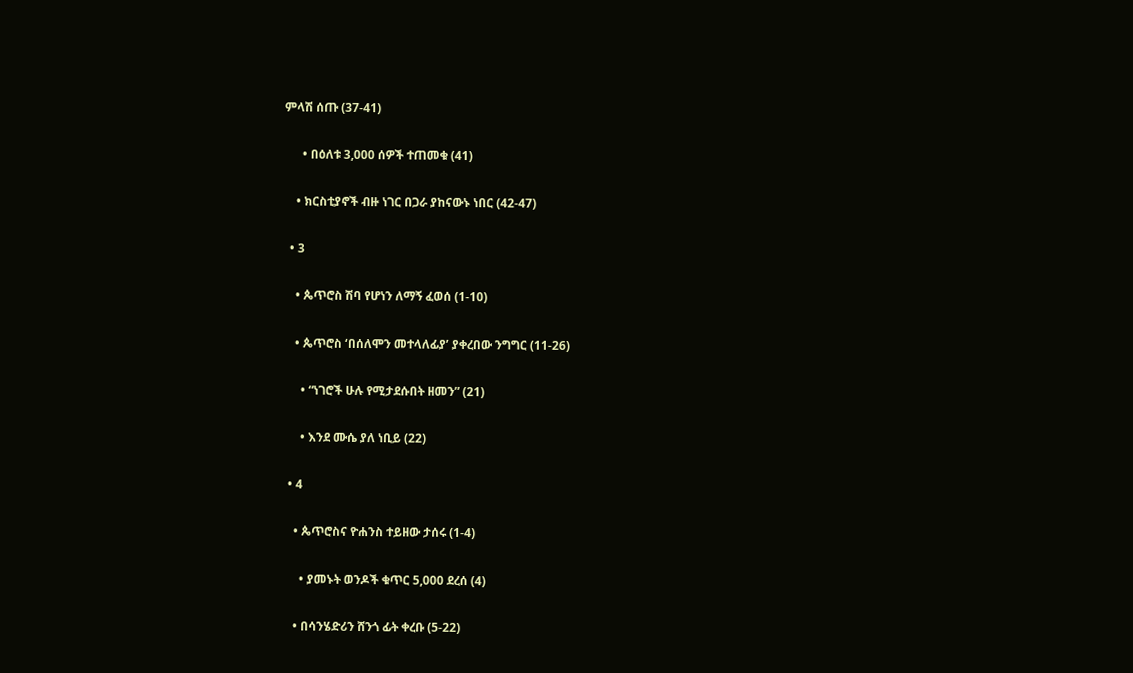ምላሽ ሰጡ (37-41)

      • በዕለቱ 3,000 ሰዎች ተጠመቁ (41)

    • ክርስቲያኖች ብዙ ነገር በጋራ ያከናውኑ ነበር (42-47)

  • 3

    • ጴጥሮስ ሽባ የሆነን ለማኝ ፈወሰ (1-10)

    • ጴጥሮስ ‘በሰለሞን መተላለፊያ’ ያቀረበው ንግግር (11-26)

      • “ነገሮች ሁሉ የሚታደሱበት ዘመን” (21)

      • እንደ ሙሴ ያለ ነቢይ (22)

  • 4

    • ጴጥሮስና ዮሐንስ ተይዘው ታሰሩ (1-4)

      • ያመኑት ወንዶች ቁጥር 5,000 ደረሰ (4)

    • በሳንሄድሪን ሸንጎ ፊት ቀረቡ (5-22)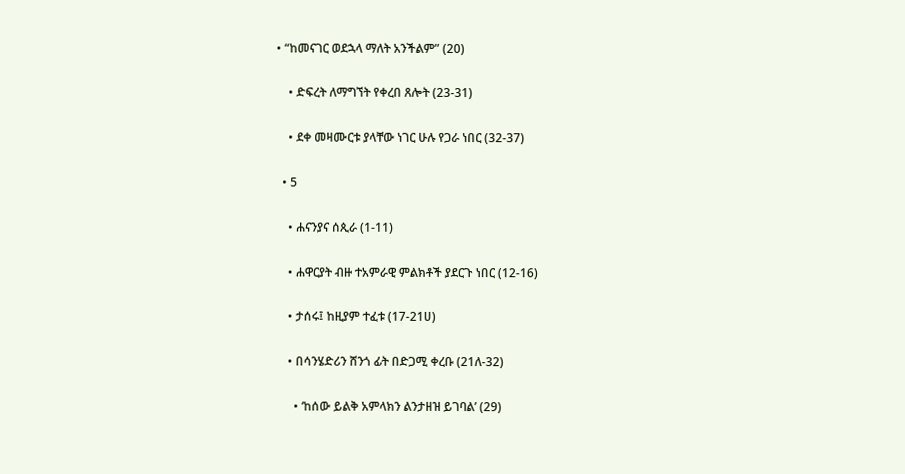• “ከመናገር ወደኋላ ማለት አንችልም” (20)

    • ድፍረት ለማግኘት የቀረበ ጸሎት (23-31)

    • ደቀ መዛሙርቱ ያላቸው ነገር ሁሉ የጋራ ነበር (32-37)

  • 5

    • ሐናንያና ሰጲራ (1-11)

    • ሐዋርያት ብዙ ተአምራዊ ምልክቶች ያደርጉ ነበር (12-16)

    • ታሰሩ፤ ከዚያም ተፈቱ (17-21ሀ)

    • በሳንሄድሪን ሸንጎ ፊት በድጋሚ ቀረቡ (21ለ-32)

      • ‘ከሰው ይልቅ አምላክን ልንታዘዝ ይገባል’ (29)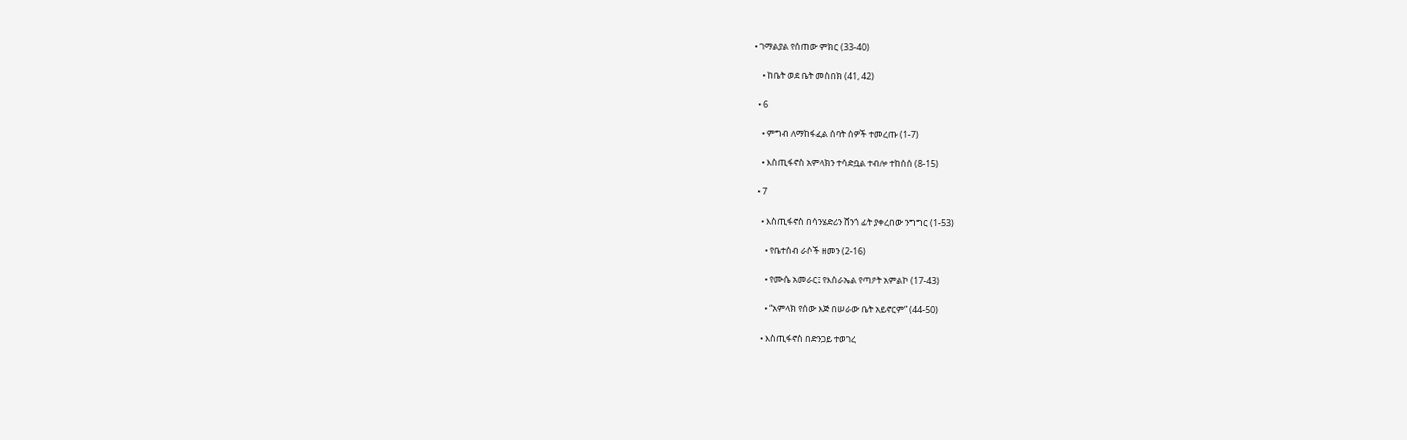• ገማልያል የሰጠው ምክር (33-40)

    • ከቤት ወደ ቤት መስበክ (41, 42)

  • 6

    • ምግብ ለማከፋፈል ሰባት ሰዎች ተመረጡ (1-7)

    • እስጢፋኖስ አምላክን ተሳድቧል ተብሎ ተከሰሰ (8-15)

  • 7

    • እስጢፋኖስ በሳንሄድሪን ሸንጎ ፊት ያቀረበው ንግግር (1-53)

      • የቤተሰብ ራሶች ዘመን (2-16)

      • የሙሴ አመራር፤ የእስራኤል የጣዖት አምልኮ (17-43)

      • “አምላክ የሰው እጅ በሠራው ቤት አይኖርም” (44-50)

    • እስጢፋኖስ በድንጋይ ተወገረ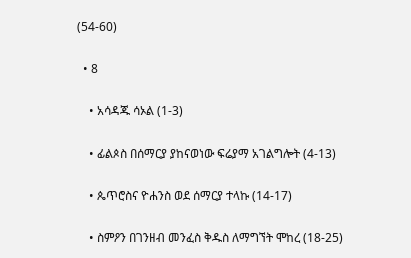(54-60)

  • 8

    • አሳዳጁ ሳኦል (1-3)

    • ፊልጶስ በሰማርያ ያከናወነው ፍሬያማ አገልግሎት (4-13)

    • ጴጥሮስና ዮሐንስ ወደ ሰማርያ ተላኩ (14-17)

    • ስምዖን በገንዘብ መንፈስ ቅዱስ ለማግኘት ሞከረ (18-25)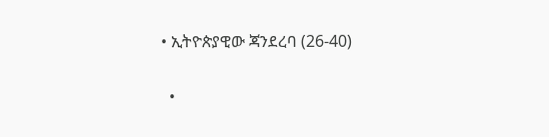• ኢትዮጵያዊው ጃንደረባ (26-40)

  •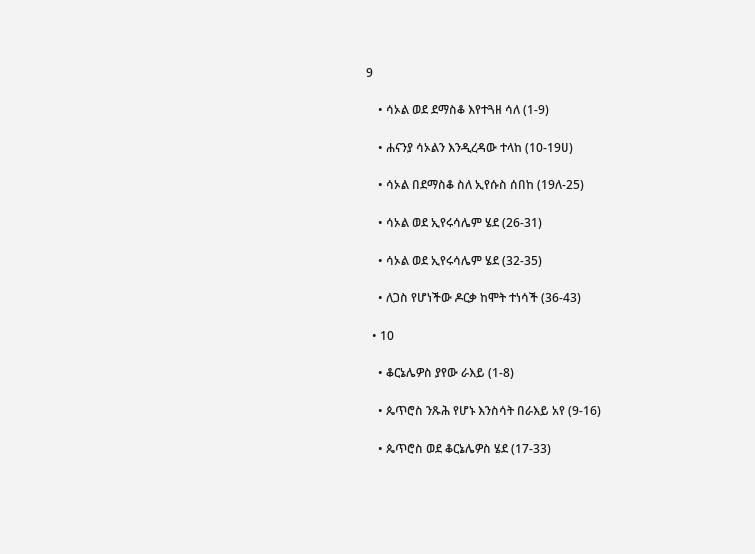9

    • ሳኦል ወደ ደማስቆ እየተጓዘ ሳለ (1-9)

    • ሐናንያ ሳኦልን እንዲረዳው ተላከ (10-19ሀ)

    • ሳኦል በደማስቆ ስለ ኢየሱስ ሰበከ (19ለ-25)

    • ሳኦል ወደ ኢየሩሳሌም ሄደ (26-31)

    • ሳኦል ወደ ኢየሩሳሌም ሄደ (32-35)

    • ለጋስ የሆነችው ዶርቃ ከሞት ተነሳች (36-43)

  • 10

    • ቆርኔሌዎስ ያየው ራእይ (1-8)

    • ጴጥሮስ ንጹሕ የሆኑ እንስሳት በራእይ አየ (9-16)

    • ጴጥሮስ ወደ ቆርኔሌዎስ ሄደ (17-33)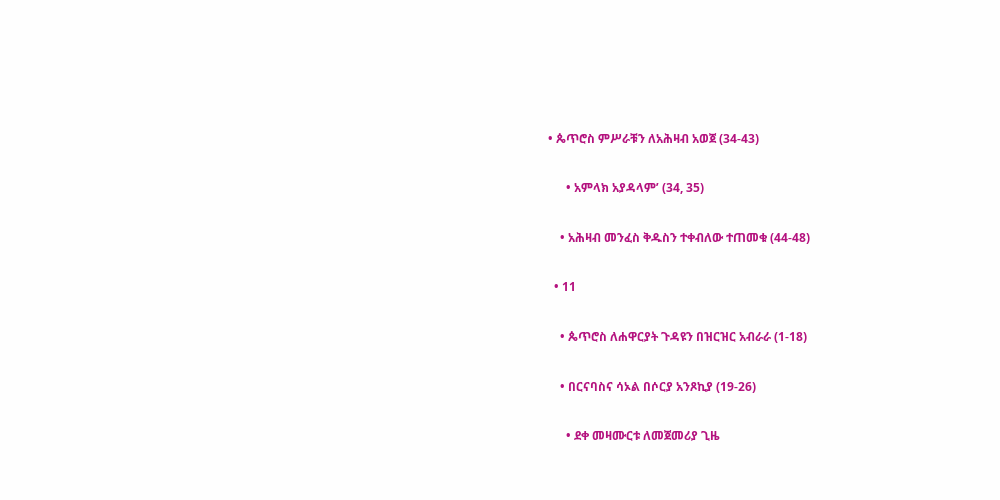• ጴጥሮስ ምሥራቹን ለአሕዛብ አወጀ (34-43)

      • አምላክ አያዳላም’ (34, 35)

    • አሕዛብ መንፈስ ቅዱስን ተቀብለው ተጠመቁ (44-48)

  • 11

    • ጴጥሮስ ለሐዋርያት ጉዳዩን በዝርዝር አብራራ (1-18)

    • በርናባስና ሳኦል በሶርያ አንጾኪያ (19-26)

      • ደቀ መዛሙርቱ ለመጀመሪያ ጊዜ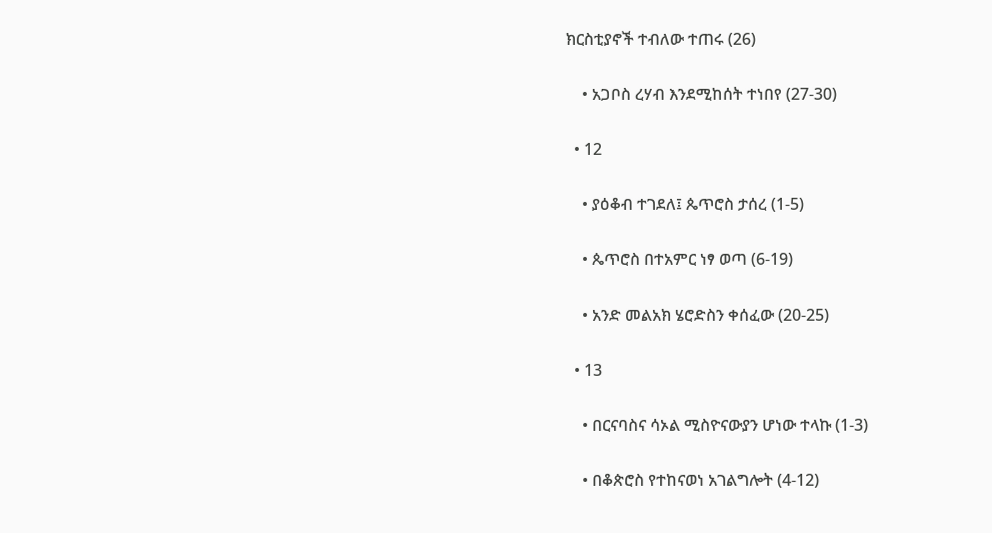ክርስቲያኖች ተብለው ተጠሩ (26)

    • አጋቦስ ረሃብ እንደሚከሰት ተነበየ (27-30)

  • 12

    • ያዕቆብ ተገደለ፤ ጴጥሮስ ታሰረ (1-5)

    • ጴጥሮስ በተአምር ነፃ ወጣ (6-19)

    • አንድ መልአክ ሄሮድስን ቀሰፈው (20-25)

  • 13

    • በርናባስና ሳኦል ሚስዮናውያን ሆነው ተላኩ (1-3)

    • በቆጵሮስ የተከናወነ አገልግሎት (4-12)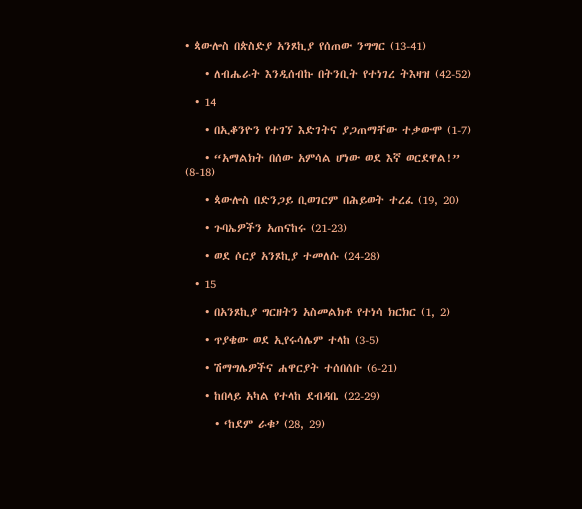• ጳውሎስ በጵስድያ አንጾኪያ የሰጠው ንግግር (13-41)

    • ለብሔራት እንዲሰብኩ በትንቢት የተነገረ ትእዛዝ (42-52)

  • 14

    • በኢቆንዮን የተገኘ እድገትና ያጋጠማቸው ተቃውሞ (1-7)

    • “አማልክት በሰው አምሳል ሆነው ወደ እኛ ወርደዋል!” (8-18)

    • ጳውሎስ በድንጋይ ቢወገርም በሕይወት ተረፈ (19, 20)

    • ጉባኤዎችን አጠናከሩ (21-23)

    • ወደ ሶርያ አንጾኪያ ተመለሱ (24-28)

  • 15

    • በአንጾኪያ ግርዘትን አስመልክቶ የተነሳ ክርክር (1, 2)

    • ጥያቄው ወደ ኢየሩሳሌም ተላከ (3-5)

    • ሽማግሌዎችና ሐዋርያት ተሰበሰቡ (6-21)

    • ከበላይ አካል የተላከ ደብዳቤ (22-29)

      • ‘ከደም ራቁ’ (28, 29)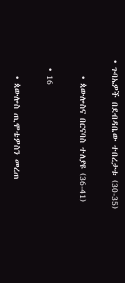• ጉባኤዎች በደብዳቤው ተበረታቱ (30-35)

    • ጳውሎስና በርናባስ ተለያዩ (36-41)

  • 16

    • ጳውሎስ ጢሞቴዎስን መረጠ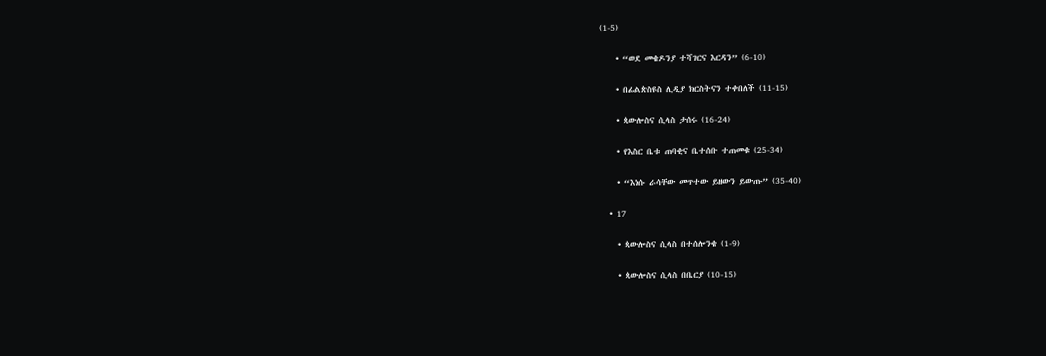(1-5)

    • “ወደ መቄዶንያ ተሻገርና እርዳን” (6-10)

    • በፊልጵስዩስ ሊዲያ ክርስትናን ተቀበለች (11-15)

    • ጳውሎስና ሲላስ ታሰሩ (16-24)

    • የእስር ቤቱ ጠባቂና ቤተሰቡ ተጠመቁ (25-34)

    • “እነሱ ራሳቸው መጥተው ይዘውን ይውጡ” (35-40)

  • 17

    • ጳውሎስና ሲላስ በተሰሎንቄ (1-9)

    • ጳውሎስና ሲላስ በቤርያ (10-15)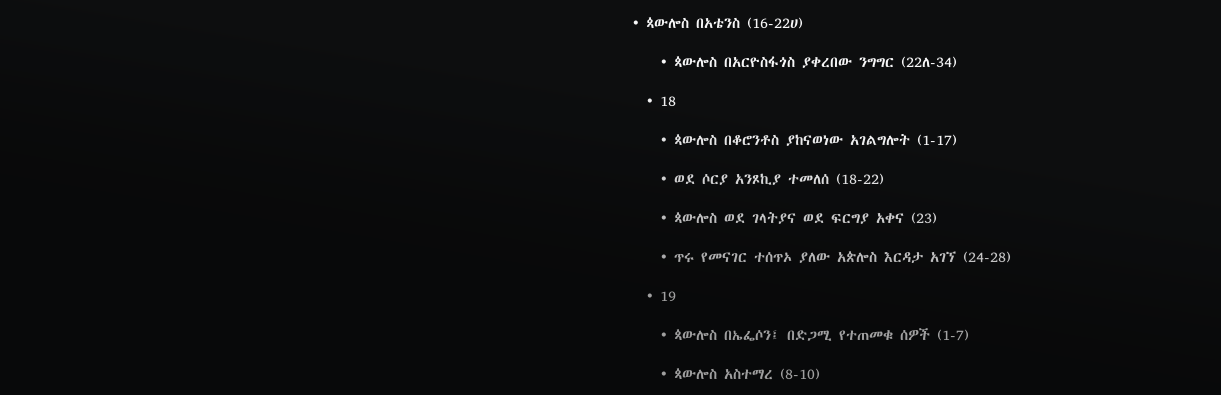• ጳውሎስ በአቴንስ (16-22ሀ)

    • ጳውሎስ በአርዮስፋጎስ ያቀረበው ንግግር (22ለ-34)

  • 18

    • ጳውሎስ በቆሮንቶስ ያከናወነው አገልግሎት (1-17)

    • ወደ ሶርያ አንጾኪያ ተመለሰ (18-22)

    • ጳውሎስ ወደ ገላትያና ወደ ፍርግያ አቀና (23)

    • ጥሩ የመናገር ተሰጥኦ ያለው አጵሎስ እርዳታ አገኘ (24-28)

  • 19

    • ጳውሎስ በኤፌሶን፤ በድጋሚ የተጠመቁ ሰዎች (1-7)

    • ጳውሎስ አስተማረ (8-10)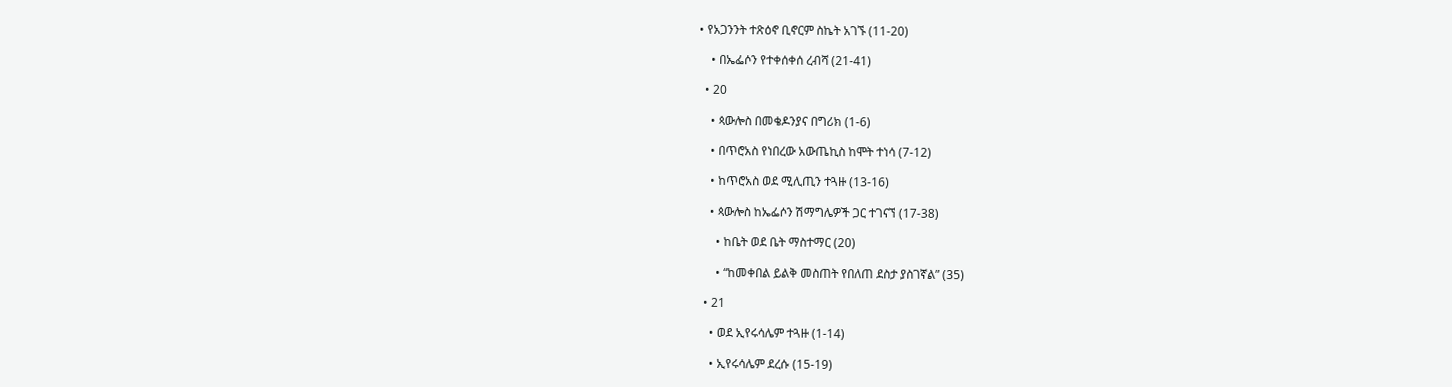• የአጋንንት ተጽዕኖ ቢኖርም ስኬት አገኙ (11-20)

    • በኤፌሶን የተቀሰቀሰ ረብሻ (21-41)

  • 20

    • ጳውሎስ በመቄዶንያና በግሪክ (1-6)

    • በጥሮአስ የነበረው አውጤኪስ ከሞት ተነሳ (7-12)

    • ከጥሮአስ ወደ ሚሊጢን ተጓዙ (13-16)

    • ጳውሎስ ከኤፌሶን ሽማግሌዎች ጋር ተገናኘ (17-38)

      • ከቤት ወደ ቤት ማስተማር (20)

      • “ከመቀበል ይልቅ መስጠት የበለጠ ደስታ ያስገኛል” (35)

  • 21

    • ወደ ኢየሩሳሌም ተጓዙ (1-14)

    • ኢየሩሳሌም ደረሱ (15-19)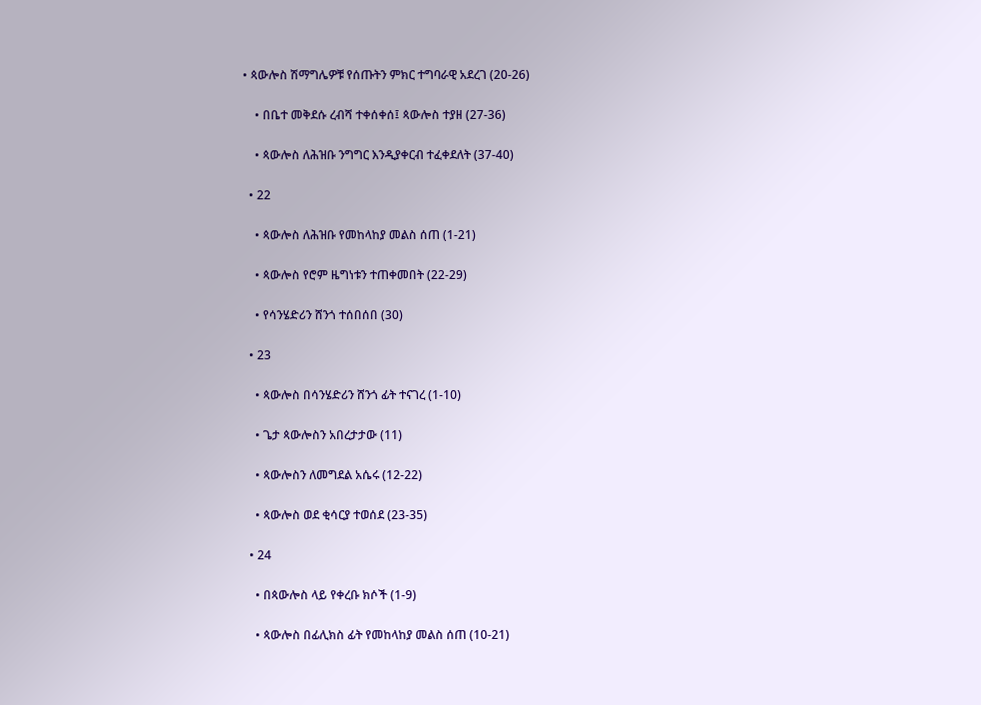• ጳውሎስ ሽማግሌዎቹ የሰጡትን ምክር ተግባራዊ አደረገ (20-26)

    • በቤተ መቅደሱ ረብሻ ተቀሰቀሰ፤ ጳውሎስ ተያዘ (27-36)

    • ጳውሎስ ለሕዝቡ ንግግር እንዲያቀርብ ተፈቀደለት (37-40)

  • 22

    • ጳውሎስ ለሕዝቡ የመከላከያ መልስ ሰጠ (1-21)

    • ጳውሎስ የሮም ዜግነቱን ተጠቀመበት (22-29)

    • የሳንሄድሪን ሸንጎ ተሰበሰበ (30)

  • 23

    • ጳውሎስ በሳንሄድሪን ሸንጎ ፊት ተናገረ (1-10)

    • ጌታ ጳውሎስን አበረታታው (11)

    • ጳውሎስን ለመግደል አሴሩ (12-22)

    • ጳውሎስ ወደ ቂሳርያ ተወሰደ (23-35)

  • 24

    • በጳውሎስ ላይ የቀረቡ ክሶች (1-9)

    • ጳውሎስ በፊሊክስ ፊት የመከላከያ መልስ ሰጠ (10-21)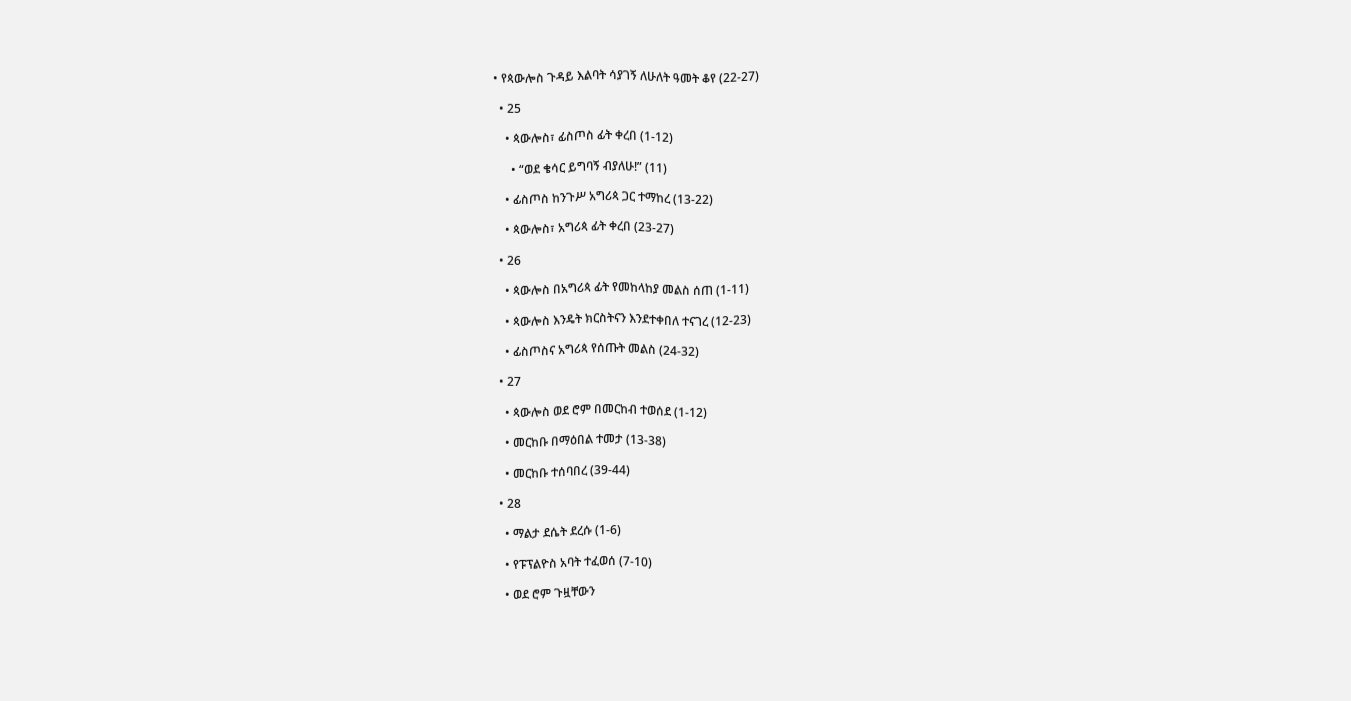• የጳውሎስ ጉዳይ እልባት ሳያገኝ ለሁለት ዓመት ቆየ (22-27)

  • 25

    • ጳውሎስ፣ ፊስጦስ ፊት ቀረበ (1-12)

      • “ወደ ቄሳር ይግባኝ ብያለሁ!” (11)

    • ፊስጦስ ከንጉሥ አግሪጳ ጋር ተማከረ (13-22)

    • ጳውሎስ፣ አግሪጳ ፊት ቀረበ (23-27)

  • 26

    • ጳውሎስ በአግሪጳ ፊት የመከላከያ መልስ ሰጠ (1-11)

    • ጳውሎስ እንዴት ክርስትናን እንደተቀበለ ተናገረ (12-23)

    • ፊስጦስና አግሪጳ የሰጡት መልስ (24-32)

  • 27

    • ጳውሎስ ወደ ሮም በመርከብ ተወሰደ (1-12)

    • መርከቡ በማዕበል ተመታ (13-38)

    • መርከቡ ተሰባበረ (39-44)

  • 28

    • ማልታ ደሴት ደረሱ (1-6)

    • የፑፕልዮስ አባት ተፈወሰ (7-10)

    • ወደ ሮም ጉዟቸውን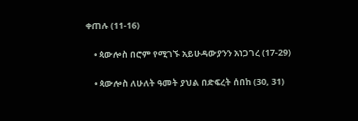ቀጠሉ (11-16)

    • ጳውሎስ በሮም የሚገኙ አይሁዳውያንን አነጋገረ (17-29)

    • ጳውሎስ ለሁለት ዓመት ያህል በድፍረት ሰበከ (30, 31)